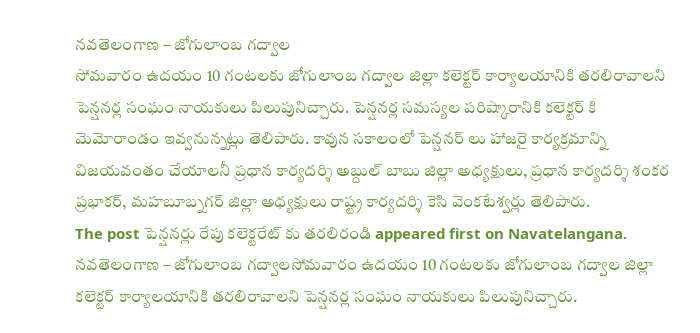నవతెలంగాణ – జోగులాంబ గద్వాల
సోమవారం ఉదయం 10 గంటలకు జోగులాంబ గద్వాల జిల్లా కలెక్టర్ కార్యాలయానికి తరలిరావాలని పెన్షనర్ల సంఘం నాయకులు పిలుపునిచ్చారు. పెన్షనర్ల సమస్యల పరిష్కారానికి కలెక్టర్ కి మెమోరాండం ఇవ్వనున్నట్లు తెలిపారు. కావున సకాలంలో పెన్షనర్ లు హాజరై కార్యక్రమాన్ని విజయవంతం చేయాలనీ ప్రధాన కార్యదర్శి అబ్దుల్ బాబు జిల్లా అధ్యక్షులు, ప్రధాన కార్యదర్శి శంకర ప్రభాకర్, మహబూబ్నగర్ జిల్లా అధ్యక్షులు రాష్ట్ర కార్యదర్శి కెసి వెంకటేశ్వర్లు తెలిపారు.
The post పెన్షనర్లు రేపు కలెక్టరేట్ కు తరలిరండి appeared first on Navatelangana.
నవతెలంగాణ – జోగులాంబ గద్వాలసోమవారం ఉదయం 10 గంటలకు జోగులాంబ గద్వాల జిల్లా కలెక్టర్ కార్యాలయానికి తరలిరావాలని పెన్షనర్ల సంఘం నాయకులు పిలుపునిచ్చారు.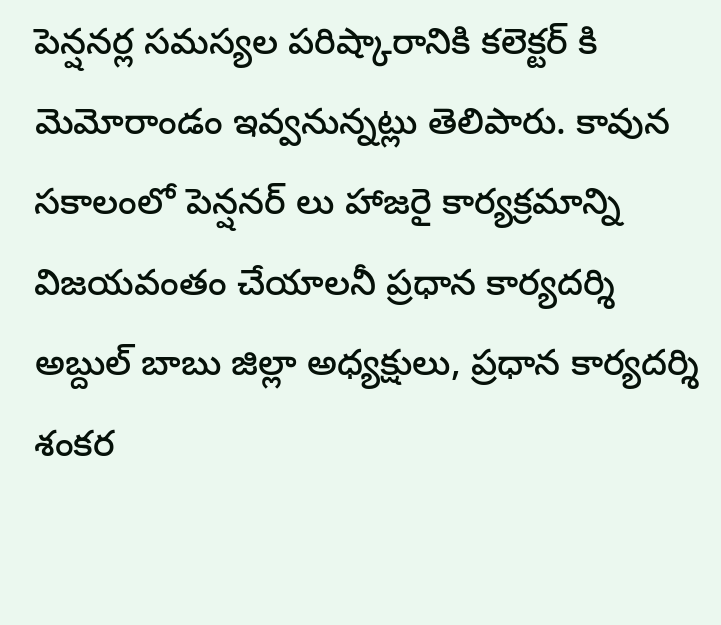పెన్షనర్ల సమస్యల పరిష్కారానికి కలెక్టర్ కి మెమోరాండం ఇవ్వనున్నట్లు తెలిపారు. కావున సకాలంలో పెన్షనర్ లు హాజరై కార్యక్రమాన్ని విజయవంతం చేయాలనీ ప్రధాన కార్యదర్శి అబ్దుల్ బాబు జిల్లా అధ్యక్షులు, ప్రధాన కార్యదర్శి శంకర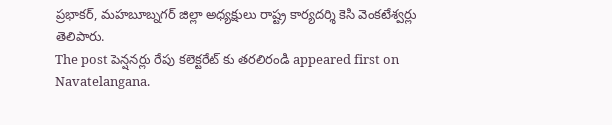ప్రభాకర్, మహబూబ్నగర్ జిల్లా అధ్యక్షులు రాష్ట్ర కార్యదర్శి కెసి వెంకటేశ్వర్లు తెలిపారు.
The post పెన్షనర్లు రేపు కలెక్టరేట్ కు తరలిరండి appeared first on Navatelangana.